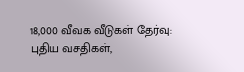18,000 வீவக வீடுகள் தேர்வு: புதிய வசதிகள்,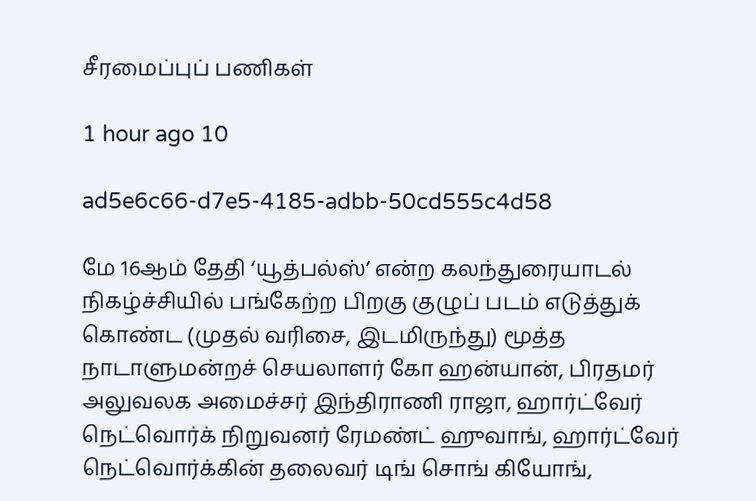சீரமைப்புப் பணிகள்

1 hour ago 10

ad5e6c66-d7e5-4185-adbb-50cd555c4d58

மே 16ஆம் தேதி ‘யூத்பல்ஸ்’ என்ற கலந்துரையாடல் நிகழ்ச்சியில் பங்கேற்ற பிறகு குழுப் படம் எடுத்துக் கொண்ட (முதல் வரிசை, இடமிருந்து) மூத்த நாடாளுமன்றச் செயலாளர் கோ ஹன்யான், பிரதமர் அலுவலக அமைச்சர் இந்திராணி ராஜா, ஹார்ட்வேர் நெட்வொர்க் நிறுவனர் ரேமண்ட் ஹுவாங், ஹார்ட்வேர் நெட்வொர்க்கின் தலைவர் டிங் சொங் கியோங்,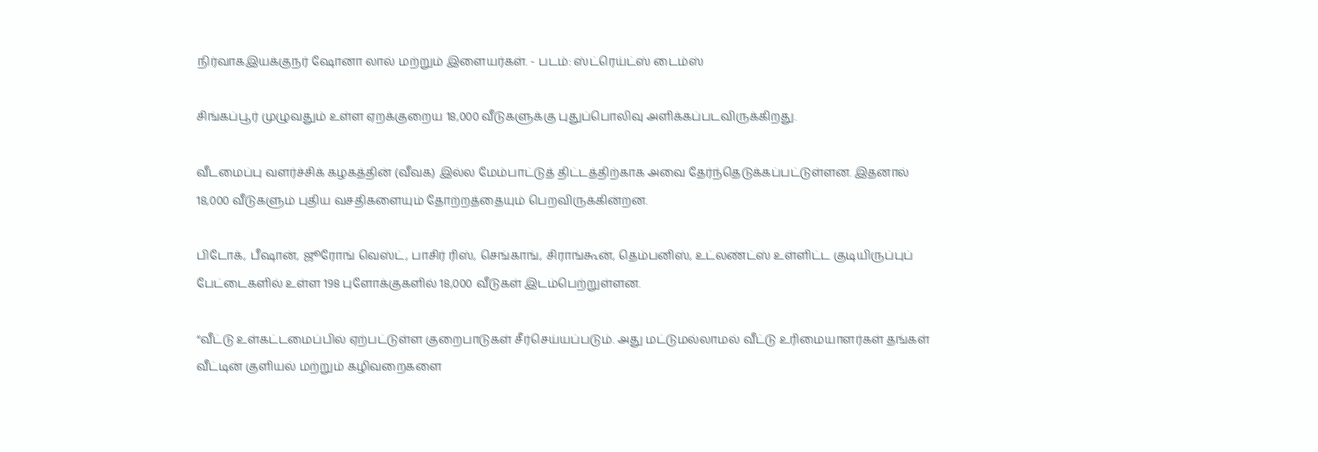நிர்வாகஇயக்குநர் ஷோனா லால் மற்றும் இளையர்கள். - படம்: ஸ்ட்ரெய்ட்ஸ் டைம்ஸ்

சிங்கப்பூர் முழுவதும் உள்ள ஏறக்குறைய 18,000 வீடுகளுக்கு புதுப்பொலிவு அளிக்கப்படவிருக்கிறது.

வீடமைப்பு வளர்ச்சிக் கழகத்தின் (வீவக) இல்ல மேம்பாட்டுத் திட்டத்திற்காக அவை தேர்ந்தெடுக்கப்பட்டுள்ளன. இதனால் 18,000 வீடுகளும் புதிய வசதிகளையும் தோற்றத்தையும் பெறவிருக்கின்றன.

பிடோக், பீஷான், ஜூரோங் வெஸ்ட், பாசிர் ரிஸ், செங்காங், சிராங்கூன், தெம்பனிஸ், உட்லண்ட்ஸ் உள்ளிட்ட குடியிருப்புப் பேட்டைகளில் உள்ள 198 புளோக்குகளில் 18,000 வீடுகள் இடம்பெற்றுள்ளன.

“வீட்டு உள்கட்டமைப்பில் ஏற்பட்டுள்ள குறைபாடுகள் சீர்செய்யப்படும். அது மட்டுமல்லாமல் வீட்டு உரிமையாளர்கள் தங்கள் வீட்டின் குளியல் மற்றும் கழிவறைகளை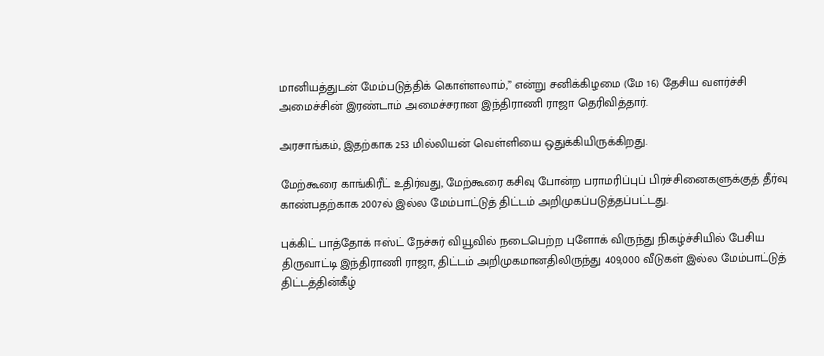மானியத்துடன் மேம்படுத்திக் கொள்ளலாம்,” என்று சனிக்கிழமை (மே 16) தேசிய வளர்ச்சி அமைச்சின் இரண்டாம் அமைச்சரான இந்திராணி ராஜா தெரிவித்தார்.

அரசாங்கம், இதற்காக 253 மில்லியன் வெள்ளியை ஒதுக்கியிருக்கிறது.

மேற்கூரை காங்கிரீட் உதிர்வது, மேற்கூரை கசிவு போன்ற பராமரிப்புப் பிரச்சினைகளுக்குத் தீர்வு காண்பதற்காக 2007ல் இல்ல மேம்பாட்டுத் திட்டம் அறிமுகப்படுத்தப்பட்டது.

புக்கிட் பாத்தோக் ஈஸ்ட் நேச்சுர் வியூவில் நடைபெற்ற புளோக் விருந்து நிகழ்ச்சியில் பேசிய திருவாட்டி இந்திராணி ராஜா, திட்டம் அறிமுகமானதிலிருந்து 409,000 வீடுகள் இல்ல மேம்பாட்டுத் திட்டத்தின்கீழ்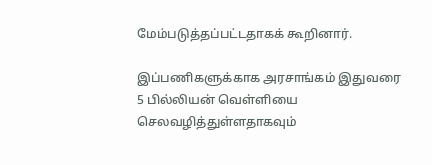மேம்படுத்தப்பட்டதாகக் கூறினார்.

இப்பணிகளுக்காக அரசாங்கம் இதுவரை 5 பில்லியன் வெள்ளியை செலவழித்துள்ளதாகவும்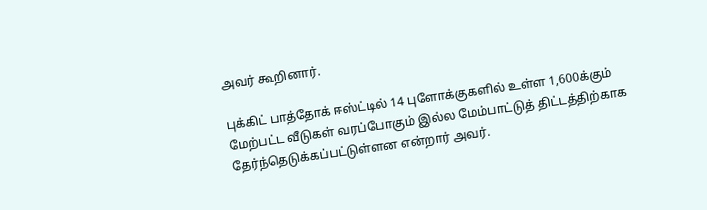அவர் கூறினார்.

புக்கிட் பாத்தோக் ஈஸ்ட்டில் 14 புளோக்குகளில் உள்ள 1,600க்கும் மேற்பட்ட வீடுகள் வரப்போகும் இல்ல மேம்பாட்டுத் திட்டத்திற்காக தேர்ந்தெடுக்கப்பட்டுள்ளன என்றார் அவர்.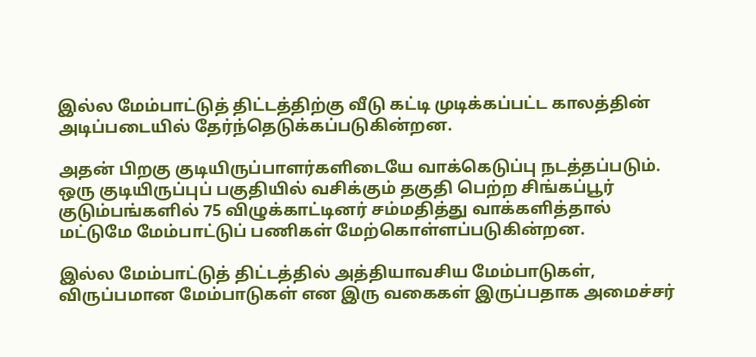இல்ல மேம்பாட்டுத் திட்டத்திற்கு வீடு கட்டி முடிக்கப்பட்ட காலத்தின் அடிப்படையில் தேர்ந்தெடுக்கப்படுகின்றன.

அதன் பிறகு குடியிருப்பாளர்களிடையே வாக்கெடுப்பு நடத்தப்படும். ஒரு குடியிருப்புப் பகுதியில் வசிக்கும் தகுதி பெற்ற சிங்கப்பூர் குடும்பங்களில் 75 விழுக்காட்டினர் சம்மதித்து வாக்களித்தால் மட்டுமே மேம்பாட்டுப் பணிகள் மேற்கொள்ளப்படுகின்றன.

இல்ல மேம்பாட்டுத் திட்டத்தில் அத்தியாவசிய மேம்பாடுகள், விருப்பமான மேம்பாடுகள் என இரு வகைகள் இருப்பதாக அமைச்சர்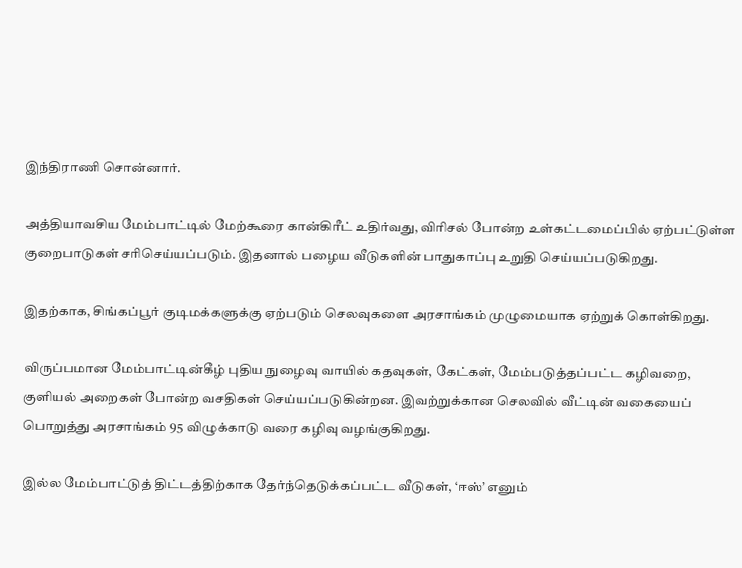இந்திராணி சொன்னார்.

அத்தியாவசிய மேம்பாட்டில் மேற்கூரை கான்கிரீட் உதிர்வது, விரிசல் போன்ற உள்கட்டமைப்பில் ஏற்பட்டுள்ள குறைபாடுகள் சரிசெய்யப்படும். இதனால் பழைய வீடுகளின் பாதுகாப்பு உறுதி செய்யப்படுகிறது.

இதற்காக, சிங்கப்பூர் குடிமக்களுக்கு ஏற்படும் செலவுகளை அரசாங்கம் முழுமையாக ஏற்றுக் கொள்கிறது.

விருப்பமான மேம்பாட்டின்கீழ் புதிய நுழைவு வாயில் கதவுகள், கேட்கள், மேம்படுத்தப்பட்ட கழிவறை, குளியல் அறைகள் போன்ற வசதிகள் செய்யப்படுகின்றன. இவற்றுக்கான செலவில் வீட்டின் வகையைப் பொறுத்து அரசாங்கம் 95 விழுக்காடு வரை கழிவு வழங்குகிறது.

இல்ல மேம்பாட்டுத் திட்டத்திற்காக தேர்ந்தெடுக்கப்பட்ட வீடுகள், ‘ஈஸ்’ எனும்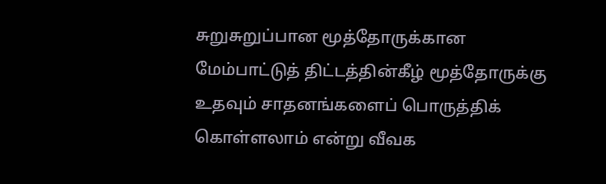சுறுசுறுப்பான மூத்தோருக்கான மேம்பாட்டுத் திட்டத்தின்கீழ் மூத்தோருக்கு உதவும் சாதனங்களைப் பொருத்திக் கொள்ளலாம் என்று வீவக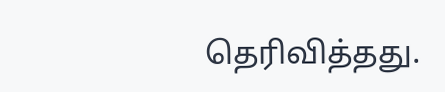தெரிவித்தது.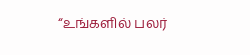“உங்களில் பலர்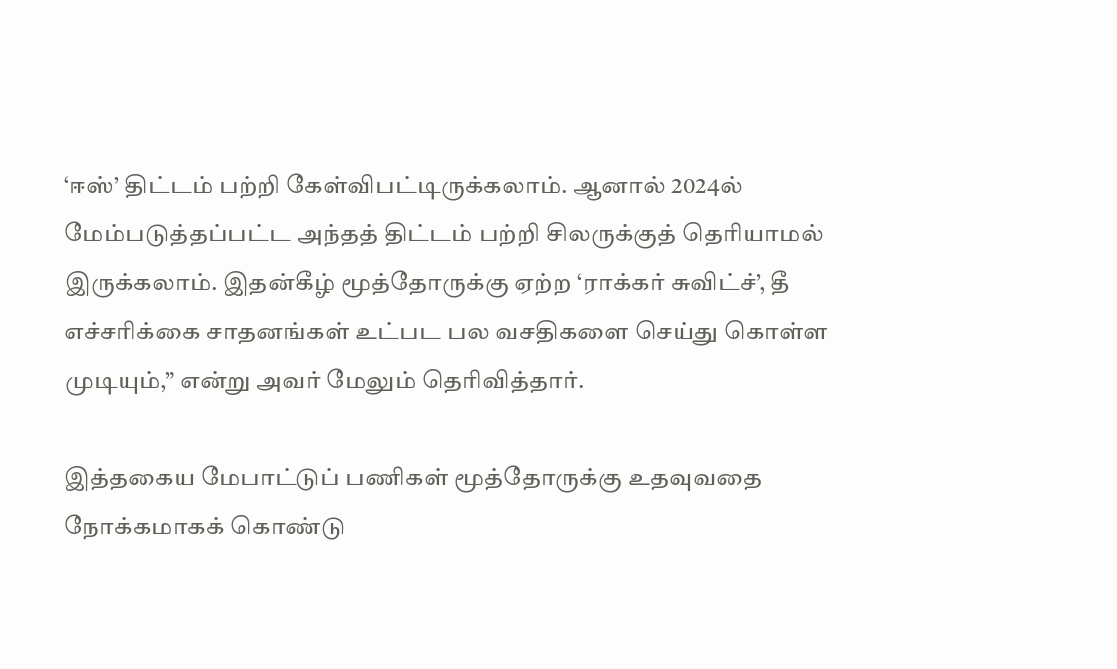‘ஈஸ்’ திட்டம் பற்றி கேள்விபட்டிருக்கலாம். ஆனால் 2024ல் மேம்படுத்தப்பட்ட அந்தத் திட்டம் பற்றி சிலருக்குத் தெரியாமல் இருக்கலாம். இதன்கீழ் மூத்தோருக்கு ஏற்ற ‘ராக்கர் சுவிட்ச்’, தீ எச்சரிக்கை சாதனங்கள் உட்பட பல வசதிகளை செய்து கொள்ள முடியும்,” என்று அவர் மேலும் தெரிவித்தார்.

இத்தகைய மேபாட்டுப் பணிகள் மூத்தோருக்கு உதவுவதை நோக்கமாகக் கொண்டு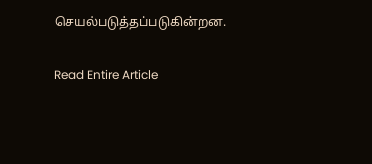செயல்படுத்தப்படுகின்றன.

Read Entire Article